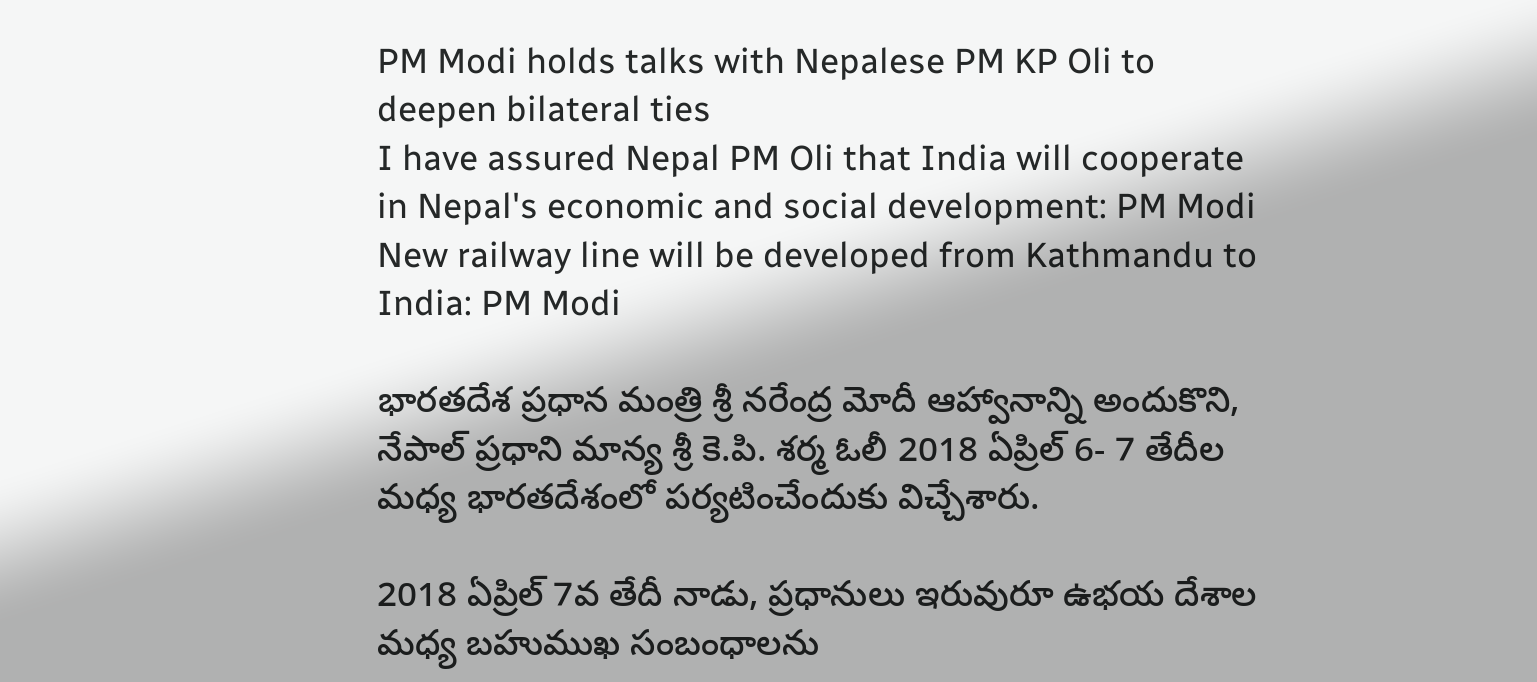PM Modi holds talks with Nepalese PM KP Oli to deepen bilateral ties
I have assured Nepal PM Oli that India will cooperate in Nepal's economic and social development: PM Modi
New railway line will be developed from Kathmandu to India: PM Modi

భార‌తదేశ ప్ర‌ధాన మంత్రి శ్రీ న‌రేంద్ర మోదీ ఆహ్వానాన్ని అందుకొని, నేపాల్ ప్రధాని మాన్య శ్రీ కె.పి. శర్మ ఓలీ 2018 ఏప్రిల్ 6- 7 తేదీల మ‌ధ్య‌ భార‌త‌దేశంలో ప‌ర్య‌టించేందుకు విచ్చేశారు.

2018 ఏప్రిల్ 7వ తేదీ నాడు, ప్ర‌ధానులు ఇరువురూ ఉభ‌య దేశాల మ‌ధ్య బ‌హుముఖ సంబంధాలను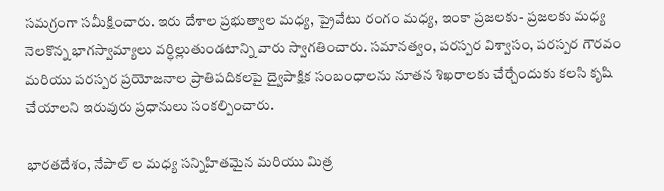స‌మ‌గ్రంగా స‌మీక్షించారు. ఇరు దేశాల ప్ర‌భుత్వాల మ‌ధ్య, ప్రైవేటు రంగం మ‌ధ్య, ఇంకా ప్ర‌జ‌ల‌కు- ప్ర‌జ‌ల‌కు మ‌ధ్య నెల‌కొన్న భాగ‌స్వామ్యాలు వ‌ర్ధిల్లుతుండ‌టాన్ని వారు స్వాగ‌తించారు. స‌మాన‌త్వం, ప‌ర‌స్ప‌ర విశ్వాసం, పరస్పర గౌర‌వం మ‌రియు పరస్పర ప్ర‌యోజ‌నాల ప్రాతిప‌దిక‌లపై ద్వైపాక్షిక సంబంధాల‌ను నూత‌న శిఖ‌రాల‌కు చేర్చేందుకు క‌లసి కృషి చేయాల‌ని ఇరువురు ప్ర‌ధానులు సంక‌ల్పించారు.

భార‌త‌దేశం, నేపాల్ ల మ‌ధ్య స‌న్నిహిత‌మైన మ‌రియు మిత్ర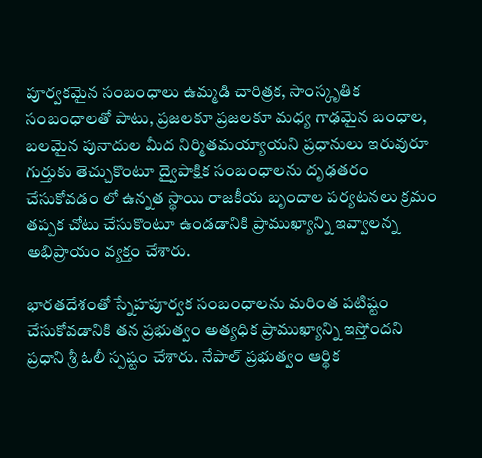పూర్వ‌క‌మైన సంబంధాలు ఉమ్మ‌డి చారిత్ర‌క‌, సాంస్కృతిక సంబంధాలతో పాటు, ప్ర‌జ‌ల‌కూ ప్ర‌జ‌ల‌కూ మ‌ధ్య గాఢ‌మైన బంధాల, బ‌ల‌మైన పునాదుల మీద నిర్మితమయ్యాయ‌ని ప్రధానులు ఇరువురూ గుర్తుకు తెచ్చుకొంటూ ద్వైపాక్షిక సంబంధాల‌ను దృఢ‌త‌రం చేసుకోవ‌డం లో ఉన్న‌త‌ స్థాయి రాజ‌కీయ బృందాల ప‌ర్య‌ట‌న‌లు క్ర‌మం త‌ప్ప‌క చోటు చేసుకొంటూ ఉండడానికి ప్రాముఖ్యాన్ని ఇవ్వాలన్న అభిప్రాయ‌ం వ్యక్తం చేశారు.

భార‌త‌దేశంతో స్నేహ‌పూర్వ‌క సంబంధాల‌ను మ‌రింత ప‌టిష్టం చేసుకోవ‌డానికి త‌న ప్ర‌భుత్వం అత్యధిక ప్రాముఖ్యాన్ని ఇస్తోంద‌ని ప్ర‌ధాని శ్రీ ఓలీ స్ప‌ష్టం చేశారు. నేపాల్ ప్ర‌భుత్వం ఆర్థిక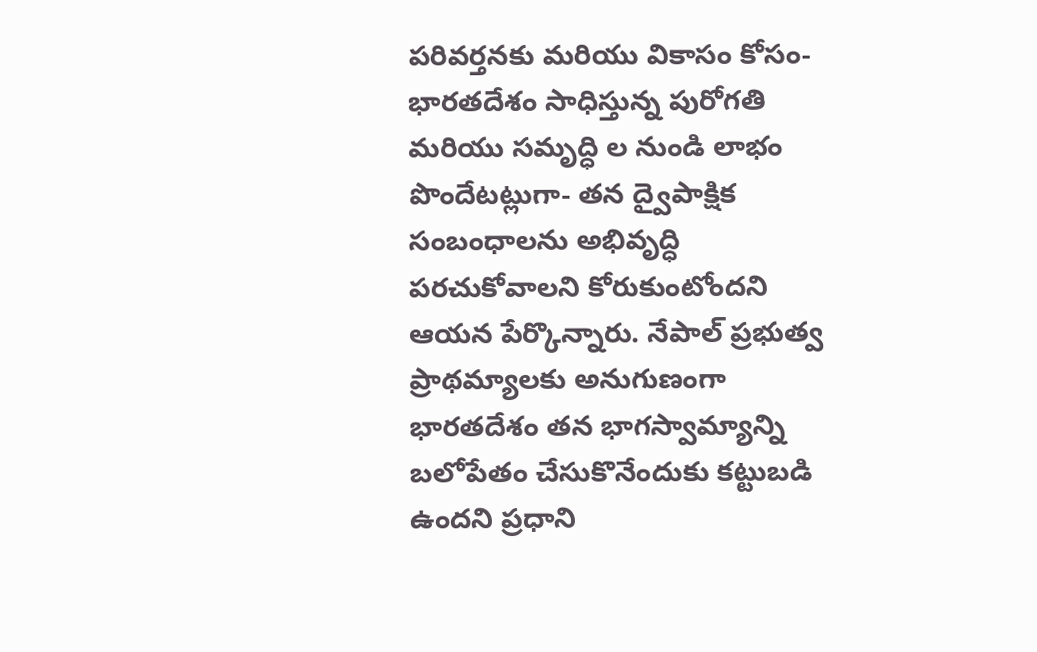పరివర్తనకు మరియు వికాసం కోసం- భార‌త‌దేశం సాధిస్తున్న పురోగ‌తి మ‌రియు స‌మృద్ధి ల నుండి లాభం పొందేట‌ట్లుగా- తన ద్వైపాక్షిక సంబంధాల‌ను అభివృద్ధి ప‌ర‌చుకోవాల‌ని కోరుకుంటోంద‌ని ఆయ‌న పేర్కొన్నారు. నేపాల్ ప్ర‌భుత్వ ప్రాథ‌మ్యాల‌కు అనుగుణంగా భార‌తదేశం త‌న భాగ‌స్వామ్యాన్ని బ‌లోపేతం చేసుకొనేందుకు క‌ట్టుబ‌డి ఉంద‌ని ప్ర‌ధాని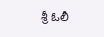శ్రీ ఓలీ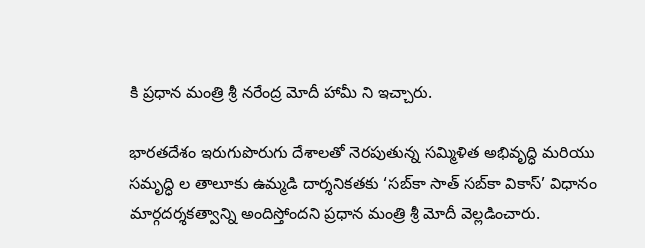కి ప్ర‌ధాన మంత్రి శ్రీ న‌రేంద్ర మోదీ హామీ ని ఇచ్చారు.

భార‌త‌దేశం ఇరుగుపొరుగు దేశాల‌తో నెరపుతున్న స‌మ్మిళిత అభివృద్ధి మ‌రియు స‌మృద్ధి ల తాలూకు ఉమ్మ‌డి దార్శ‌నిక‌త‌కు ‘స‌బ్‌కా సాత్ స‌బ్‌కా వికాస్’ విధానం మార్గ‌ద‌ర్శ‌క‌త్వాన్ని అందిస్తోంద‌ని ప్ర‌ధాన మంత్రి శ్రీ మోదీ వెల్లడించారు.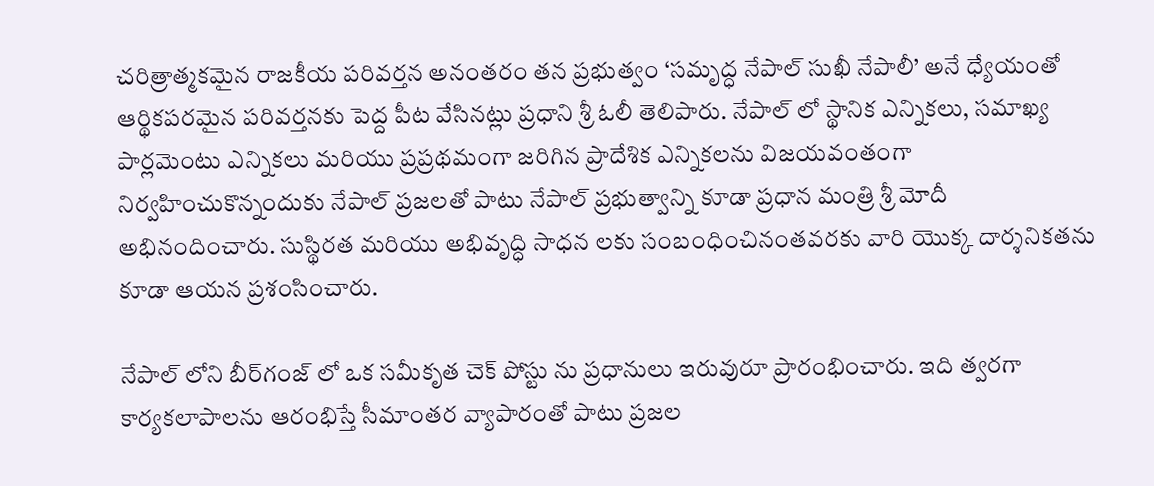చ‌రిత్రాత్మ‌క‌మైన రాజ‌కీయ ప‌రివ‌ర్త‌న అనంత‌రం త‌న ప్ర‌భుత్వం ‘స‌మృద్ధ నేపాల్‌ సుఖీ నేపాలీ’ అనే ధ్యేయంతో ఆర్థికప‌ర‌మైన ప‌రివ‌ర్త‌న‌కు పెద్ద పీట వేసినట్లు ప్ర‌ధాని శ్రీ ఓలీ తెలిపారు. నేపాల్ లో స్థానిక ఎన్నిక‌లు, స‌మాఖ్య పార్ల‌మెంటు ఎన్నిక‌లు మ‌రియు ప్ర‌ప్ర‌థ‌మంగా జ‌రిగిన ప్రాదేశిక ఎన్నికలను విజ‌య‌వంతంగా నిర్వ‌హించుకొన్నందుకు నేపాల్ ప్ర‌జ‌ల‌తో పాటు నేపాల్ ప్ర‌భుత్వాన్ని కూడా ప్ర‌ధాన మంత్రి శ్రీ మోదీ అభినందించారు. సుస్థిర‌త మ‌రియు అభివృద్ధి సాధన లకు సంబంధించినంతవరకు వారి యొక్క దార్శ‌నిక‌త‌ను కూడా ఆయ‌న ప్ర‌శంసించారు.

నేపాల్ లోని బీర్‌గంజ్ లో ఒక స‌మీకృత చెక్ పోస్టు ను ప్ర‌ధానులు ఇరువురూ ప్రారంభించారు. ఇది త్వ‌ర‌గా కార్య‌క‌లాపాల‌ను ఆరంభిస్తే సీమాంత‌ర వ్యాపారంతో పాటు ప్ర‌జ‌ల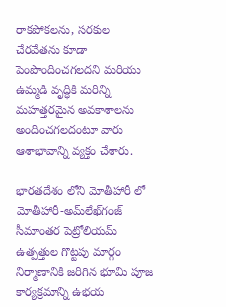రాక‌పోక‌ల‌ను, స‌ర‌కుల చేర‌వేత‌ను కూడా పెంపొందించగలదని మరియు ఉమ్మ‌డి వృద్ధికి మ‌రిన్ని మ‌హ‌త్త‌ర‌మైన అవ‌కాశాల‌ను అందించగ‌ల‌ద‌ంటూ వారు ఆశాభావాన్ని వ్య‌క్తం చేశారు.

భార‌త‌దేశం లోని మోతీహారీ లో మోతీహారీ-అమ్‌లేఖ్‌గంజ్ సీమాంత‌ర పెట్రోలియ‌మ్ ఉత్ప‌త్తుల గొట్ట‌పు మార్గం నిర్మాణానికి జ‌రిగిన భూమి పూజ కార్య‌క్ర‌మాన్ని ఉభ‌య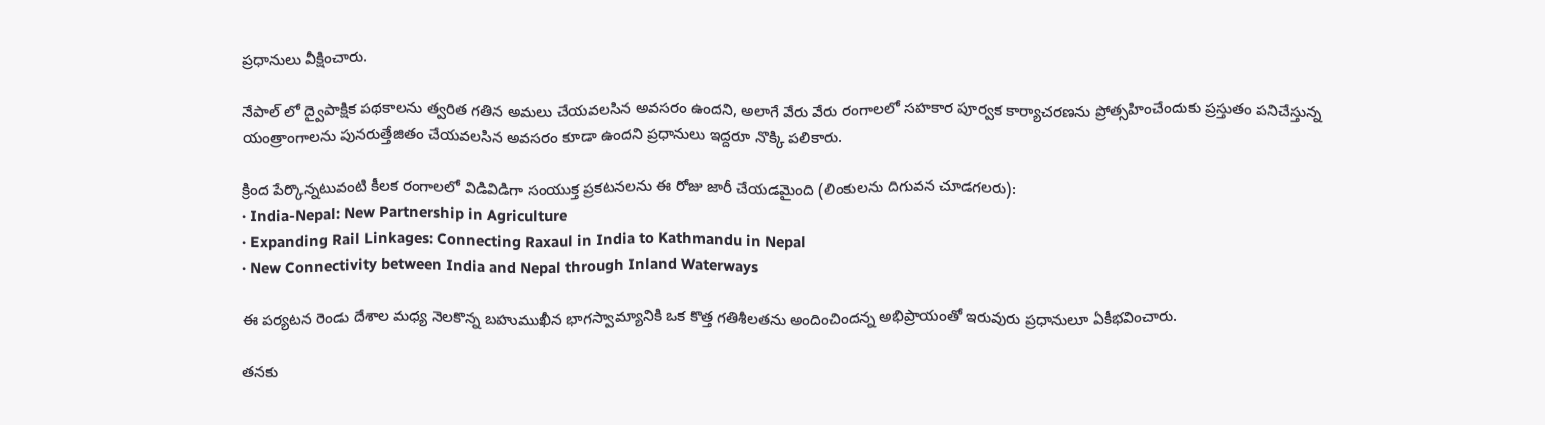ప్ర‌ధానులు వీక్షించారు.

నేపాల్ లో ద్వైపాక్షిక ప‌థ‌కాల‌ను త్వ‌రిత‌ గతిన అమ‌లు చేయ‌వ‌ల‌సిన అవ‌స‌రం ఉంద‌ని, అలాగే వేరు వేరు రంగాల‌లో స‌హ‌కార పూర్వ‌క కార్యాచ‌ర‌ణ‌ను ప్రోత్స‌హించేందుకు ప్ర‌స్తుతం పనిచేస్తున్న యంత్రాంగాల‌ను పునరుత్తేజితం చేయవ‌ల‌సిన అవ‌స‌రం కూడా ఉంద‌ని ప్ర‌ధానులు ఇద్ద‌రూ నొక్కి ప‌లికారు.

క్రింద పేర్కొన్నటువంటి కీల‌క రంగాల‌లో విడివిడిగా సంయుక్త ప్ర‌క‌ట‌న‌ల‌ను ఈ రోజు జారీ చేయ‌డ‌మైంది (లింకుల‌ను దిగువన చూడగలరు):
· India-Nepal: New Partnership in Agriculture
· Expanding Rail Linkages: Connecting Raxaul in India to Kathmandu in Nepal
· New Connectivity between India and Nepal through Inland Waterways

ఈ ప‌ర్య‌ట‌న రెండు దేశాల మ‌ధ్య నెల‌కొన్న బ‌హుముఖీన భాగ‌స్వామ్యానికి ఒక కొత్త గ‌తిశీల‌త‌ను అందించింద‌న్న అభిప్రాయంతో ఇరువురు ప్ర‌ధానులూ ఏకీభవించారు.

త‌న‌కు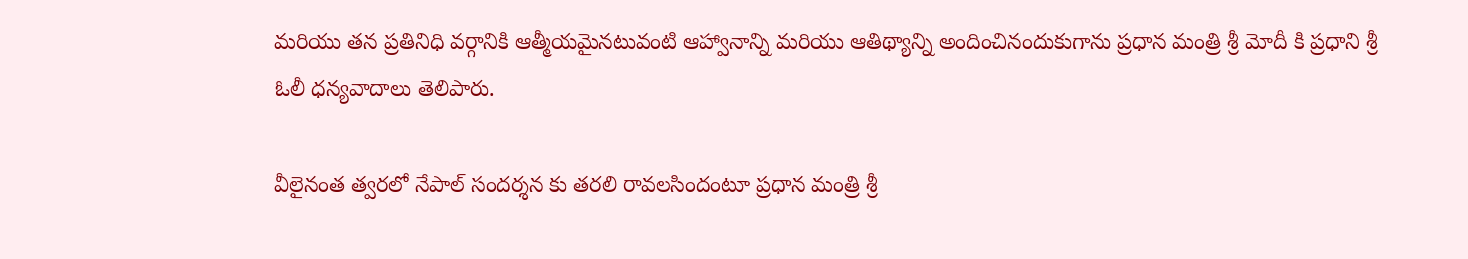మ‌రియు త‌న ప్ర‌తినిధి వ‌ర్గానికి ఆత్మీయ‌మైన‌టువంటి ఆహ్వానాన్ని మ‌రియు ఆతిథ్యాన్ని అందించినందుకుగాను ప్ర‌ధాన మంత్రి శ్రీ మోదీ కి ప్ర‌ధాని శ్రీ ఓలీ ధ‌న్య‌వాదాలు తెలిపారు.

వీలైనంత త్వ‌ర‌లో నేపాల్ సంద‌ర్శ‌న‌ కు త‌ర‌లి రావలసిందంటూ ప్ర‌ధాన మంత్రి శ్రీ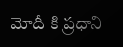మోదీ కి ప్ర‌ధాని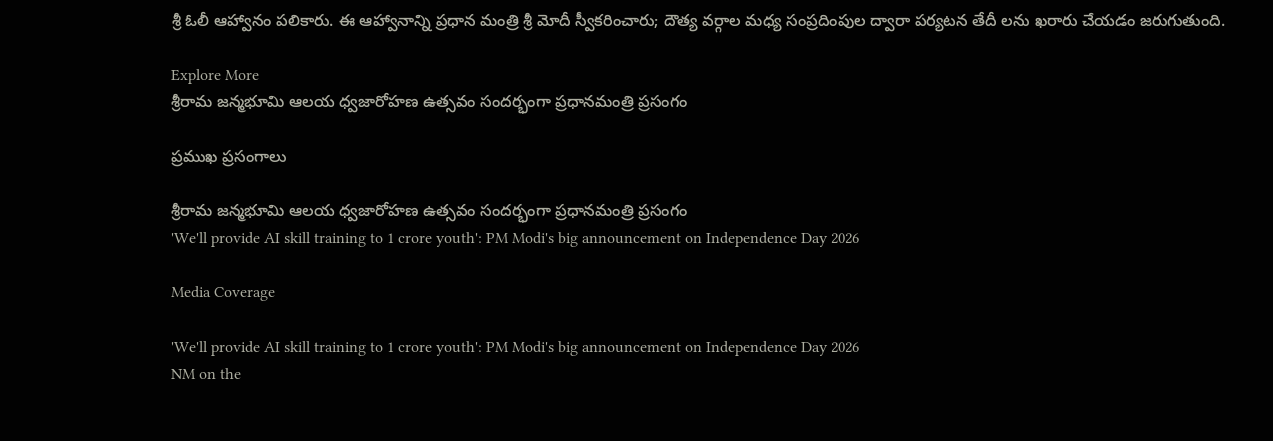శ్రీ ఓలీ ఆహ్వానం ప‌లికారు. ఈ ఆహ్వానాన్ని ప్ర‌ధాన మంత్రి శ్రీ మోదీ స్వీక‌రించారు; దౌత్య వర్గాల మధ్య సంప్ర‌దింపుల ద్వారా ప‌ర్య‌ట‌న తేదీ ల‌ను ఖ‌రారు చేయ‌డం జ‌రుగుతుంది.

Explore More
శ్రీరామ జన్మభూమి ఆలయ ధ్వజారోహణ ఉత్సవం సందర్భంగా ప్రధానమంత్రి ప్రసంగం

ప్రముఖ ప్రసంగాలు

శ్రీరామ జన్మభూమి ఆలయ ధ్వజారోహణ ఉత్సవం సందర్భంగా ప్రధానమంత్రి ప్రసంగం
'We'll provide AI skill training to 1 crore youth': PM Modi's big announcement on Independence Day 2026

Media Coverage

'We'll provide AI skill training to 1 crore youth': PM Modi's big announcement on Independence Day 2026
NM on the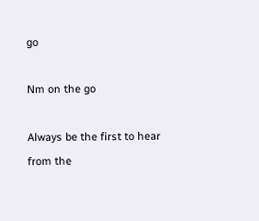go

Nm on the go

Always be the first to hear from the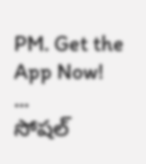PM. Get the App Now!
...
సోషల్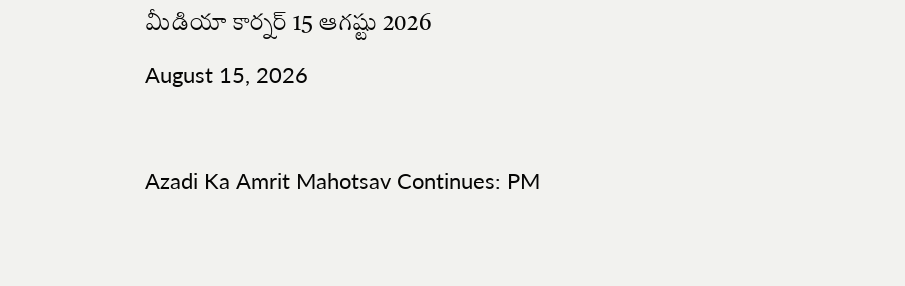మీడియా కార్నర్ 15 ఆగష్టు 2026
August 15, 2026

Azadi Ka Amrit Mahotsav Continues: PM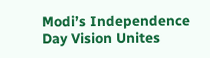Modi’s Independence Day Vision Unites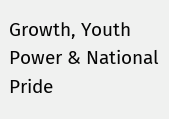Growth, Youth Power & National Pride